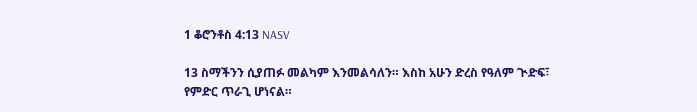1 ቆሮንቶስ 4:13 NASV

13 ስማችንን ሲያጠፉ መልካም እንመልሳለን። እስከ አሁን ድረስ የዓለም ጒድፍ፣ የምድር ጥራጊ ሆነናል።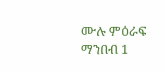ሙሉ ምዕራፍ ማንበብ 1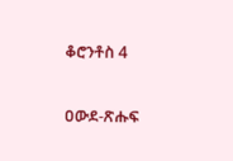ቆሮንቶስ 4

ዐውደ-ጽሑፍ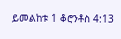ይመልከቱ 1 ቆሮንቶስ 4:13